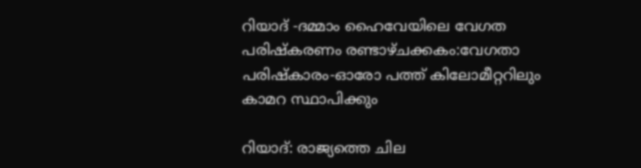റിയാദ് -ദമ്മാം ഹൈവേയിലെ വേഗത പരിഷ്കരണം രണ്ടാഴ്ചക്കകം:വേഗതാ പരിഷ്കാരം-ഓരോ പത്ത് കിലോമീറ്ററിലും കാമറ സ്ഥാപിക്കും

റിയാദ്: രാജ്യത്തെ ചില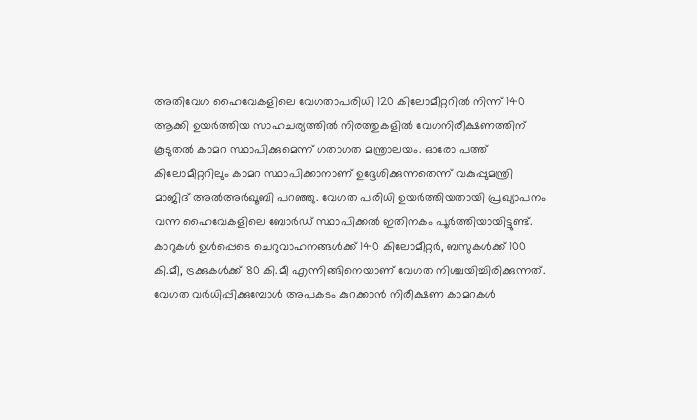അതിവേഗ ഹൈവേകളിലെ വേഗതാപരിധി 120 കിലോമീറ്ററില്‍ നിന്ന് 140 ആക്കി ഉയര്‍ത്തിയ സാഹചര്യത്തില്‍ നിരത്തുകളില്‍ വേഗനിരീക്ഷണത്തിന് കൂടുതല്‍ കാമറ സ്ഥാപിക്കുമെന്ന് ഗതാഗത മന്ത്രാലയം. ഓരോ പത്ത് കിലോമീറ്ററിലും കാമറ സ്ഥാപിക്കാനാണ് ഉദ്ദേശിക്കുന്നതെന്ന് വകുപ്പുമന്ത്രി മാജിദ് അല്‍അര്‍ഖൂബി പറഞ്ഞു. വേഗത പരിധി ഉയര്‍ത്തിയതായി പ്രഖ്യാപനം വന്ന ഹൈവേകളിലെ ബോര്‍ഡ് സ്ഥാപിക്കല്‍ ഇതിനകം പൂര്‍ത്തിയായിട്ടുണ്ട്. കാറുകള്‍ ഉള്‍പ്പെടെ ചെറുവാഹനങ്ങള്‍ക്ക് 140 കിലോമീറ്റർ, ബസുകള്‍ക്ക് 100 കി.മീ, ട്രക്കുകള്‍ക്ക് 80 കി.മീ എന്നിങ്ങിനെയാണ് വേഗത നിശ്ചയിച്ചിരിക്കുന്നത്. വേഗത വര്‍ധിപ്പിക്കുമ്പോള്‍ അപകടം കുറക്കാന്‍ നിരീക്ഷണ കാമറകള്‍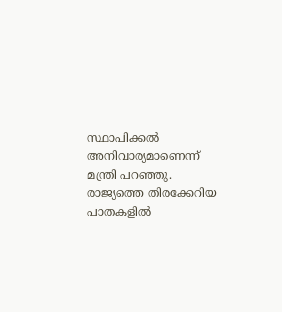സ്ഥാപിക്കല്‍ അനിവാര്യമാണെന്ന് മന്ത്രി പറഞ്ഞു. രാജ്യത്തെ തിരക്കേറിയ പാതകളിൽ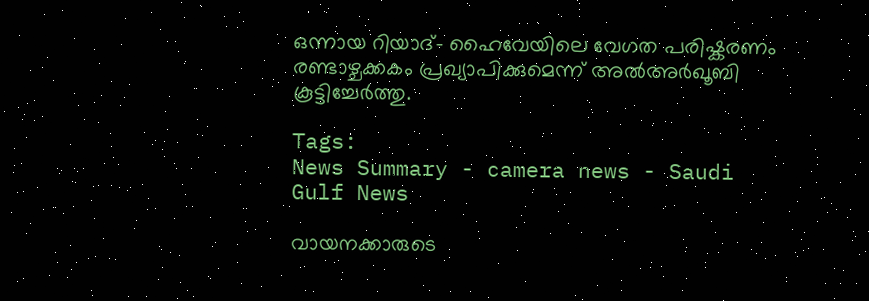ഒന്നായ റിയാദ്- ഹൈവേയിലെ വേഗത പരിഷ്കരണം രണ്ടാഴ്ചക്കകം പ്രഖ്യാപിക്കുമെന്ന് അല്‍അർഖൂബി കൂട്ടിച്ചേര്‍ത്തു.

Tags:
News Summary - camera news - Saudi Gulf News

വായനക്കാരുടെ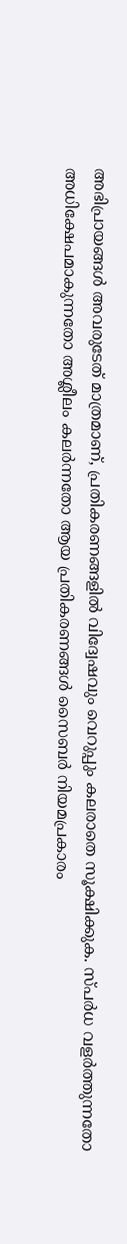അഭിപ്രായങ്ങള്‍ അവരുടേത് മാത്രമാണ്, പ്രതികരണങ്ങളിൽ വിദ്വേഷവും വെറുപ്പും കലരാതെ സൂക്ഷിക്കുക. സ്പർധ വളർത്തുന്നതോ അധിക്ഷേപമാകുന്നതോ അശ്ലീലം കലർന്നതോ ആയ പ്രതികരണങ്ങൾ സൈബർ നിയമപ്രകാരം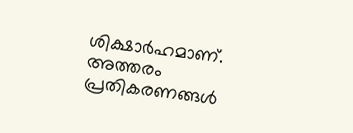ശിക്ഷാർഹമാണ്. അത്തരം പ്രതികരണങ്ങൾ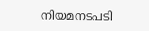നിയമനടപടി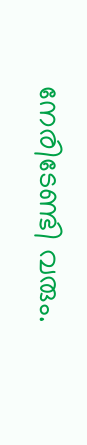നേരിടേണ്ടി വരും.